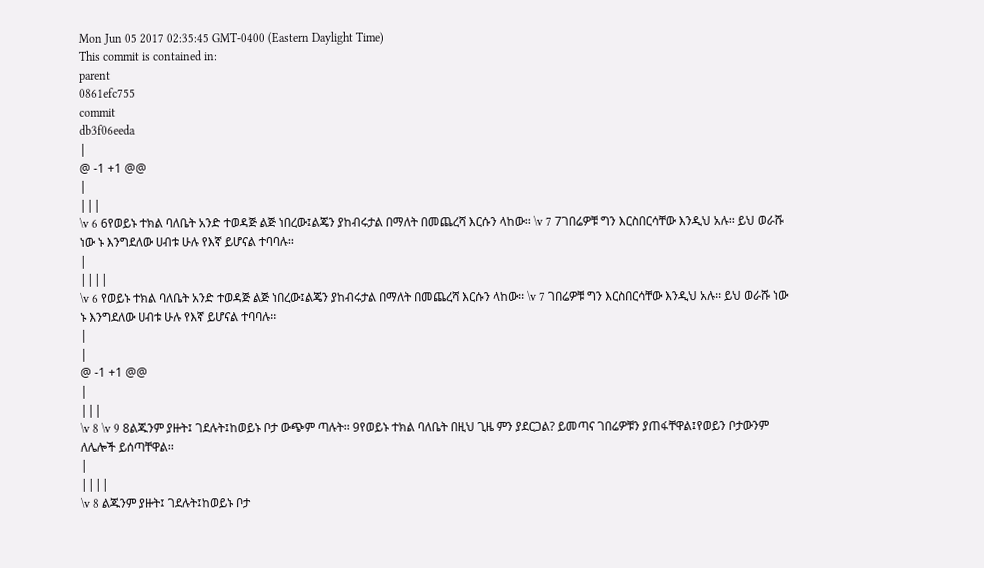Mon Jun 05 2017 02:35:45 GMT-0400 (Eastern Daylight Time)
This commit is contained in:
parent
0861efc755
commit
db3f06eeda
|
@ -1 +1 @@
|
|||
\v 6 6የወይኑ ተክል ባለቤት አንድ ተወዳጅ ልጅ ነበረው፤ልጄን ያከብሩታል በማለት በመጨረሻ እርሱን ላከው፡፡ \v 7 7ገበሬዎቹ ግን እርስበርሳቸው እንዲህ አሉ፡፡ ይህ ወራሹ ነው ኑ እንግደለው ሀብቱ ሁሉ የእኛ ይሆናል ተባባሉ፡፡
|
||||
\v 6 የወይኑ ተክል ባለቤት አንድ ተወዳጅ ልጅ ነበረው፤ልጄን ያከብሩታል በማለት በመጨረሻ እርሱን ላከው፡፡ \v 7 ገበሬዎቹ ግን እርስበርሳቸው እንዲህ አሉ፡፡ ይህ ወራሹ ነው ኑ እንግደለው ሀብቱ ሁሉ የእኛ ይሆናል ተባባሉ፡፡
|
|
@ -1 +1 @@
|
|||
\v 8 \v 9 8ልጁንም ያዙት፤ ገደሉት፤ከወይኑ ቦታ ውጭም ጣሉት፡፡ 9የወይኑ ተክል ባለቤት በዚህ ጊዜ ምን ያደርጋል? ይመጣና ገበሬዎቹን ያጠፋቸዋል፤የወይን ቦታውንም ለሌሎች ይሰጣቸዋል፡፡
|
||||
\v 8 ልጁንም ያዙት፤ ገደሉት፤ከወይኑ ቦታ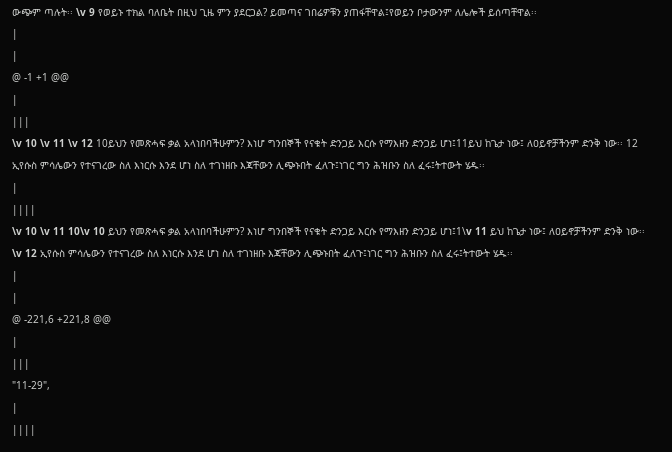ውጭም ጣሉት፡፡ \v 9 የወይኑ ተክል ባለቤት በዚህ ጊዜ ምን ያደርጋል? ይመጣና ገበሬዎቹን ያጠፋቸዋል፤የወይን ቦታውንም ለሌሎች ይሰጣቸዋል፡፡
|
|
@ -1 +1 @@
|
|||
\v 10 \v 11 \v 12 10ይህን የመጽሓፍ ቃል አላነበባችሁምን? እነሆ ግንበኞች የናቁት ድንጋይ እርሱ የማእዘን ድንጋይ ሆነ፤11ይህ ከጌታ ነው፤ ለዐይኖቻችንም ድንቅ ነው፡፡ 12 ኢየሱስ ምሳሌውን የተናገረው ስለ እነርሱ እንደ ሆነ ስለ ተገነዘቡ እጃቸውን ሊጭኑበት ፈለጉ፤ነገር ግን ሕዝቡን ስለ ፈሩ፤ትተውት ሄዱ፡፡
|
||||
\v 10 \v 11 10\v 10 ይህን የመጽሓፍ ቃል አላነበባችሁምን? እነሆ ግንበኞች የናቁት ድንጋይ እርሱ የማእዘን ድንጋይ ሆነ፤1\v 11 ይህ ከጌታ ነው፤ ለዐይኖቻችንም ድንቅ ነው፡፡ \v 12 ኢየሱስ ምሳሌውን የተናገረው ስለ እነርሱ እንደ ሆነ ስለ ተገነዘቡ እጃቸውን ሊጭኑበት ፈለጉ፤ነገር ግን ሕዝቡን ስለ ፈሩ፤ትተውት ሄዱ፡፡
|
|
@ -221,6 +221,8 @@
|
|||
"11-29",
|
||||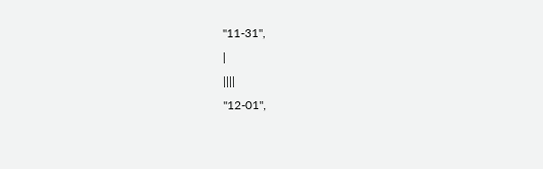"11-31",
|
||||
"12-01",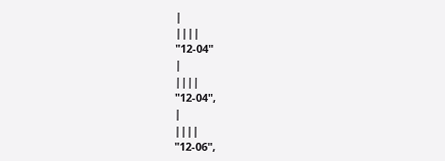|
||||
"12-04"
|
||||
"12-04",
|
||||
"12-06",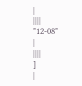|
||||
"12-08"
|
||||
]
|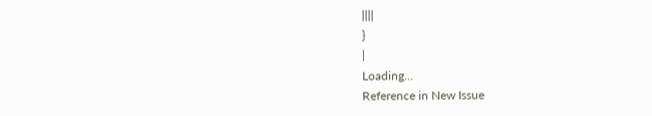||||
}
|
Loading…
Reference in New Issue